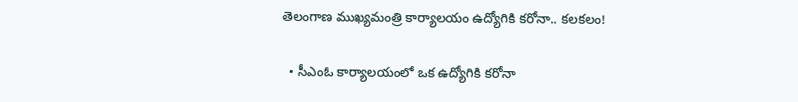తెలంగాణ ముఖ్యమంత్రి కార్యాలయం ఉద్యోగికి కరోనా.. కలకలం!

  • సీఎంఓ కార్యాలయంలో ఒక ఉద్యోగికి కరోనా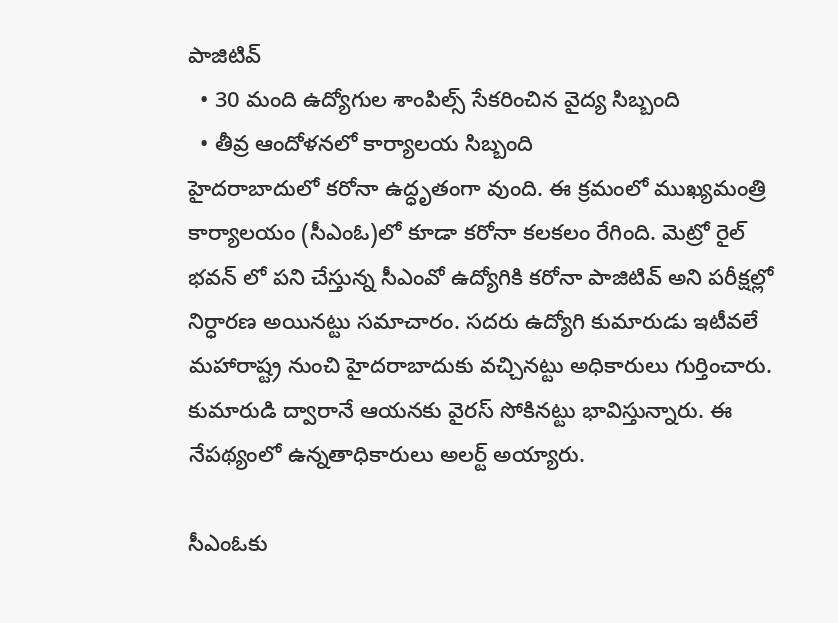పాజిటివ్
  • 30 మంది ఉద్యోగుల శాంపిల్స్ సేకరించిన వైద్య సిబ్బంది
  • తీవ్ర ఆందోళనలో కార్యాలయ సిబ్బంది
హైదరాబాదులో కరోనా ఉద్ధృతంగా వుంది. ఈ క్రమంలో ముఖ్యమంత్రి కార్యాలయం (సీఎంఓ)లో కూడా కరోనా కలకలం రేగింది. మెట్రో రైల్ భవన్ లో పని చేస్తున్న సీఎంవో ఉద్యోగికి కరోనా పాజిటివ్ అని పరీక్షల్లో నిర్ధారణ అయినట్టు సమాచారం. సదరు ఉద్యోగి కుమారుడు ఇటీవలే మహారాష్ట్ర నుంచి హైదరాబాదుకు వచ్చినట్టు అధికారులు గుర్తించారు. కుమారుడి ద్వారానే ఆయనకు వైరస్ సోకినట్టు భావిస్తున్నారు. ఈ నేపథ్యంలో ఉన్నతాధికారులు అలర్ట్ అయ్యారు.

సీఎంఓకు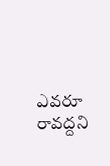ఎవరూ రావద్దని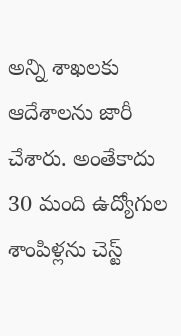అన్ని శాఖలకు ఆదేశాలను జారీ చేశారు. అంతేకాదు 30 మంది ఉద్యోగుల శాంపిళ్లను చెస్ట్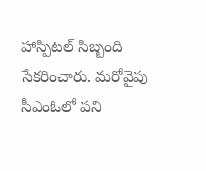హాస్పిటల్ సిబ్బంది సేకరించారు. మరోవైపు సీఎంఓలో పని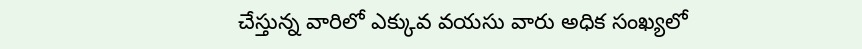చేస్తున్న వారిలో ఎక్కువ వయసు వారు అధిక సంఖ్యలో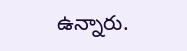ఉన్నారు.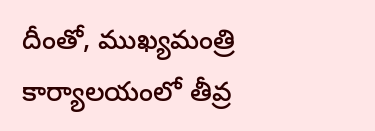దీంతో, ముఖ్యమంత్రి కార్యాలయంలో తీవ్ర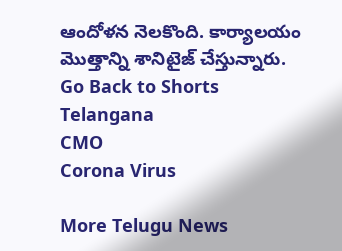ఆందోళన నెలకొంది. కార్యాలయం మొత్తాన్ని శానిటైజ్ చేస్తున్నారు.
Go Back to Shorts
Telangana
CMO
Corona Virus

More Telugu News